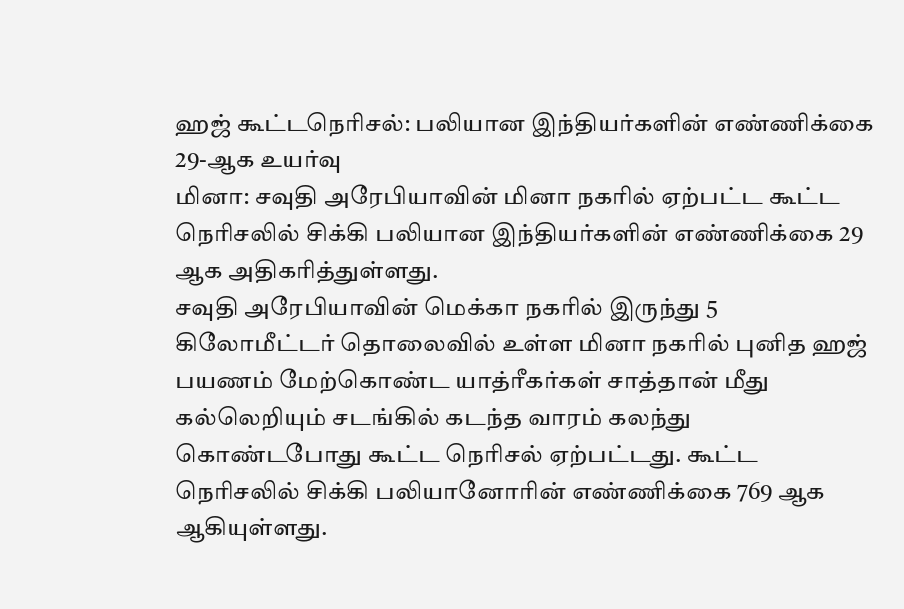ஹஜ் கூட்டநெரிசல்: பலியான இந்தியர்களின் எண்ணிக்கை 29-ஆக உயர்வு
மினா: சவுதி அரேபியாவின் மினா நகரில் ஏற்பட்ட கூட்ட நெரிசலில் சிக்கி பலியான இந்தியர்களின் எண்ணிக்கை 29 ஆக அதிகரித்துள்ளது.
சவுதி அரேபியாவின் மெக்கா நகரில் இருந்து 5 கிலோமீட்டர் தொலைவில் உள்ள மினா நகரில் புனித ஹஜ் பயணம் மேற்கொண்ட யாத்ரீகர்கள் சாத்தான் மீது கல்லெறியும் சடங்கில் கடந்த வாரம் கலந்து கொண்டபோது கூட்ட நெரிசல் ஏற்பட்டது. கூட்ட நெரிசலில் சிக்கி பலியானோரின் எண்ணிக்கை 769 ஆக ஆகியுள்ளது.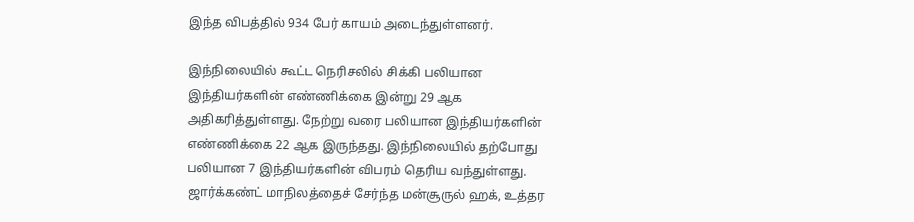இந்த விபத்தில் 934 பேர் காயம் அடைந்துள்ளனர்.

இந்நிலையில் கூட்ட நெரிசலில் சிக்கி பலியான இந்தியர்களின் எண்ணிக்கை இன்று 29 ஆக அதிகரித்துள்ளது. நேற்று வரை பலியான இந்தியர்களின் எண்ணிக்கை 22 ஆக இருந்தது. இந்நிலையில் தற்போது பலியான 7 இந்தியர்களின் விபரம் தெரிய வந்துள்ளது.
ஜார்க்கண்ட் மாநிலத்தைச் சேர்ந்த மன்சூருல் ஹக், உத்தர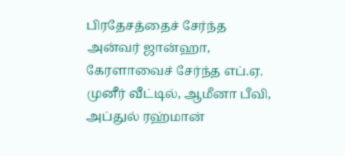பிரதேசத்தைச் சேர்ந்த அன்வர் ஜான்ஹா, கேரளாவைச் சேர்ந்த எப்.ஏ. முனீர் வீட்டில், ஆமீனா பீவி, அப்துல் ரஹ்மான்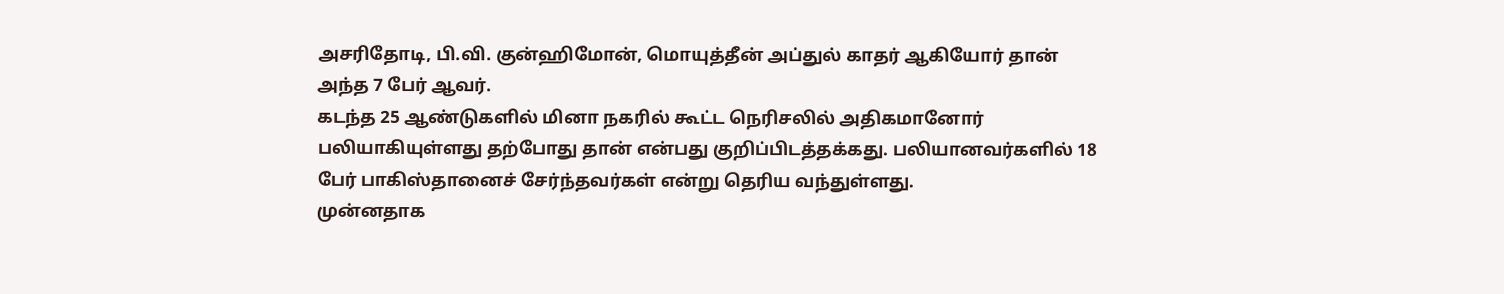அசரிதோடி, பி.வி. குன்ஹிமோன், மொயுத்தீன் அப்துல் காதர் ஆகியோர் தான் அந்த 7 பேர் ஆவர்.
கடந்த 25 ஆண்டுகளில் மினா நகரில் கூட்ட நெரிசலில் அதிகமானோர் பலியாகியுள்ளது தற்போது தான் என்பது குறிப்பிடத்தக்கது. பலியானவர்களில் 18 பேர் பாகிஸ்தானைச் சேர்ந்தவர்கள் என்று தெரிய வந்துள்ளது.
முன்னதாக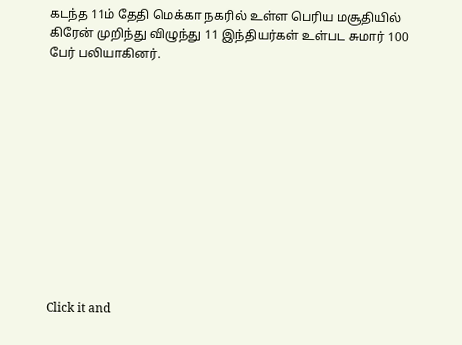கடந்த 11ம் தேதி மெக்கா நகரில் உள்ள பெரிய மசூதியில் கிரேன் முறிந்து விழுந்து 11 இந்தியர்கள் உள்பட சுமார் 100 பேர் பலியாகினர்.












Click it and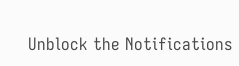Unblock the Notifications